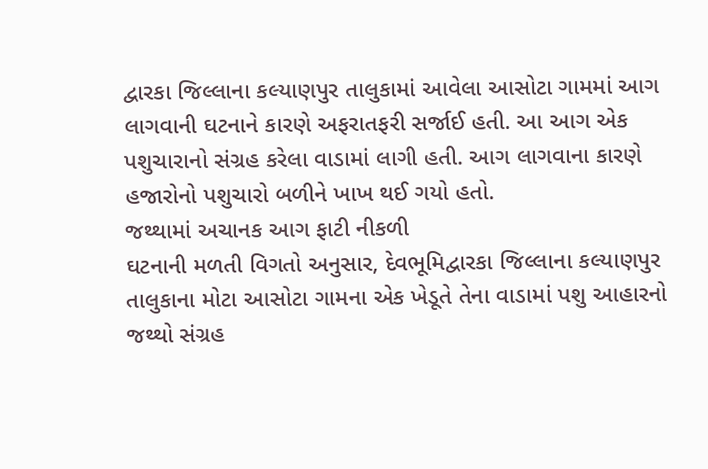દ્વારકા જિલ્લાના કલ્યાણપુર તાલુકામાં આવેલા આસોટા ગામમાં આગ લાગવાની ઘટનાને કારણે અફરાતફરી સર્જાઈ હતી. આ આગ એક પશુચારાનો સંગ્રહ કરેલા વાડામાં લાગી હતી. આગ લાગવાના કારણે હજારોનો પશુચારો બળીને ખાખ થઈ ગયો હતો.
જથ્થામાં અચાનક આગ ફાટી નીકળી
ઘટનાની મળતી વિગતો અનુસાર, દેવભૂમિદ્વારકા જિલ્લાના કલ્યાણપુર તાલુકાના મોટા આસોટા ગામના એક ખેડૂતે તેના વાડામાં પશુ આહારનો જથ્થો સંગ્રહ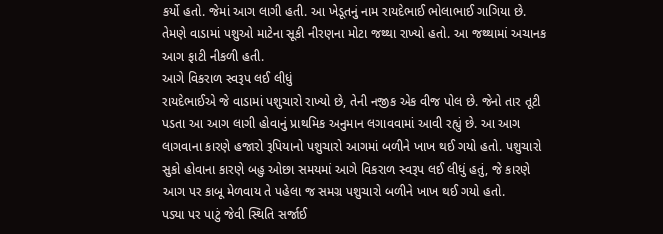કર્યો હતો. જેમાં આગ લાગી હતી. આ ખેડૂતનું નામ રાયદેભાઈ ભોલાભાઈ ગાગિયા છે. તેમણે વાડામાં પશુઓ માટેના સૂકી નીરણના મોટા જથ્થા રાખ્યો હતો. આ જથ્થામાં અચાનક આગ ફાટી નીકળી હતી.
આગે વિકરાળ સ્વરૂપ લઈ લીધું
રાયદેભાઈએ જે વાડામાં પશુચારો રાખ્યો છે, તેની નજીક એક વીજ પોલ છે. જેનો તાર તૂટી પડતા આ આગ લાગી હોવાનું પ્રાથમિક અનુમાન લગાવવામાં આવી રહ્યું છે. આ આગ લાગવાના કારણે હજારો રૂપિયાનો પશુચારો આગમાં બળીને ખાખ થઈ ગયો હતો. પશુચારો સુકો હોવાના કારણે બહુ ઓછા સમયમાં આગે વિકરાળ સ્વરૂપ લઈ લીધું હતું, જે કારણે આગ પર કાબૂ મેળવાય તે પહેલા જ સમગ્ર પશુચારો બળીને ખાખ થઈ ગયો હતો.
પડ્યા પર પાટું જેવી સ્થિતિ સર્જાઈ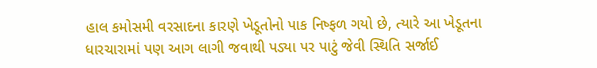હાલ કમોસમી વરસાદના કારણે ખેડૂતોનો પાક નિષ્ફળ ગયો છે, ત્યારે આ ખેડૂતના ધારચારામાં પણ આગ લાગી જવાથી પડ્યા પર પાટું જેવી સ્થિતિ સર્જાઈ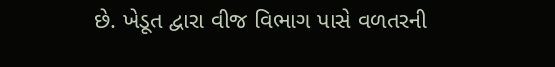છે. ખેડૂત દ્વારા વીજ વિભાગ પાસે વળતરની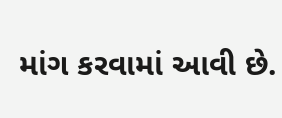માંગ કરવામાં આવી છે.